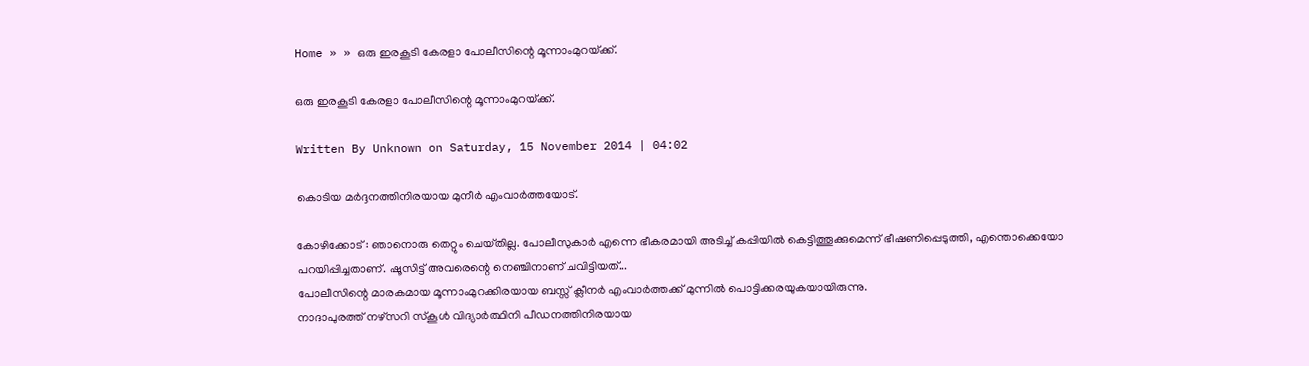Home » » ഒരു ഇരകൂടി കേരളാ പോലീസിന്റെ മൂന്നാംമുറയ്‌ക്ക്‌.

ഒരു ഇരകൂടി കേരളാ പോലീസിന്റെ മൂന്നാംമുറയ്‌ക്ക്‌.

Written By Unknown on Saturday, 15 November 2014 | 04:02

കൊടിയ മര്‍ദ്ദനത്തിനിരയായ മുനീര്‍ എംവാര്‍ത്തയോട്‌.

കോഴിക്കോട്‌ : ഞാനൊരു തെറ്റും ചെയ്‌തില്ല. പോലീസുകാര്‍ എന്നെ ഭീകരമായി അടിച്ച്‌ കപ്പിയില്‍ കെട്ടിത്തൂക്കുമെന്ന്‌ ഭീഷണിപ്പെടുത്തി, എന്തൊക്കെയോ പറയിപ്പിച്ചതാണ്‌. ഷൂസിട്ട്‌ അവരെന്റെ നെഞ്ചിനാണ്‌ ചവിട്ടിയത്‌...
പോലീസിന്റെ മാരകമായ മൂന്നാംമുറക്കിരയായ ബസ്സ്‌ ക്ലീനര്‍ എംവാര്‍ത്തക്ക്‌ മുന്നില്‍ പൊട്ടിക്കരയുകയായിരുന്നു.
നാദാപുരത്ത്‌ നഴ്‌സറി സ്‌കൂള്‍ വിദ്യാര്‍ത്ഥിനി പീഡനത്തിനിരയായ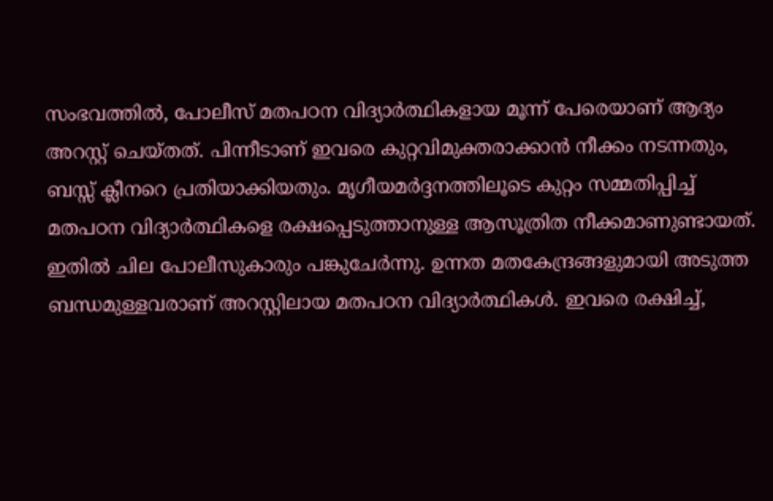സംഭവത്തില്‍, പോലീസ്‌ മതപഠന വിദ്യാര്‍ത്ഥികളായ മൂന്ന്‌ പേരെയാണ്‌ ആദ്യം അറസ്റ്റ്‌ ചെയ്‌തത്‌. പിന്നീടാണ്‌ ഇവരെ കുറ്റവിമുക്തരാക്കാന്‍ നീക്കം നടന്നതും, ബസ്സ്‌ ക്ലീനറെ പ്രതിയാക്കിയതും. മൃഗീയമര്‍ദ്ദനത്തിലൂടെ കുറ്റം സമ്മതിപ്പിച്ച്‌ മതപഠന വിദ്യാര്‍ത്ഥികളെ രക്ഷപ്പെടുത്താനുള്ള ആസൂത്രിത നീക്കമാണുണ്ടായത്‌.
ഇതില്‍ ചില പോലീസുകാരും പങ്കുചേര്‍ന്നു. ഉന്നത മതകേന്ദ്രങ്ങളുമായി അടുത്ത ബന്ധമുള്ളവരാണ്‌ അറസ്റ്റിലായ മതപഠന വിദ്യാര്‍ത്ഥികള്‍. ഇവരെ രക്ഷിച്ച്‌,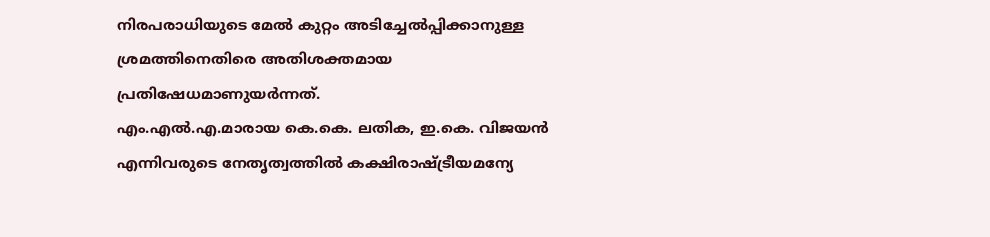നിരപരാധിയുടെ മേല്‍ കുറ്റം അടിച്ചേല്‍പ്പിക്കാനുള്ള ശ്രമത്തിനെതിരെ അതിശക്തമായ പ്രതിഷേധമാണുയര്‍ന്നത്‌.
എം.എല്‍.എ.മാരായ കെ.കെ. ലതിക, ഇ.കെ. വിജയന്‍ എന്നിവരുടെ നേതൃത്വത്തില്‍ കക്ഷിരാഷ്‌ട്രീയമന്യേ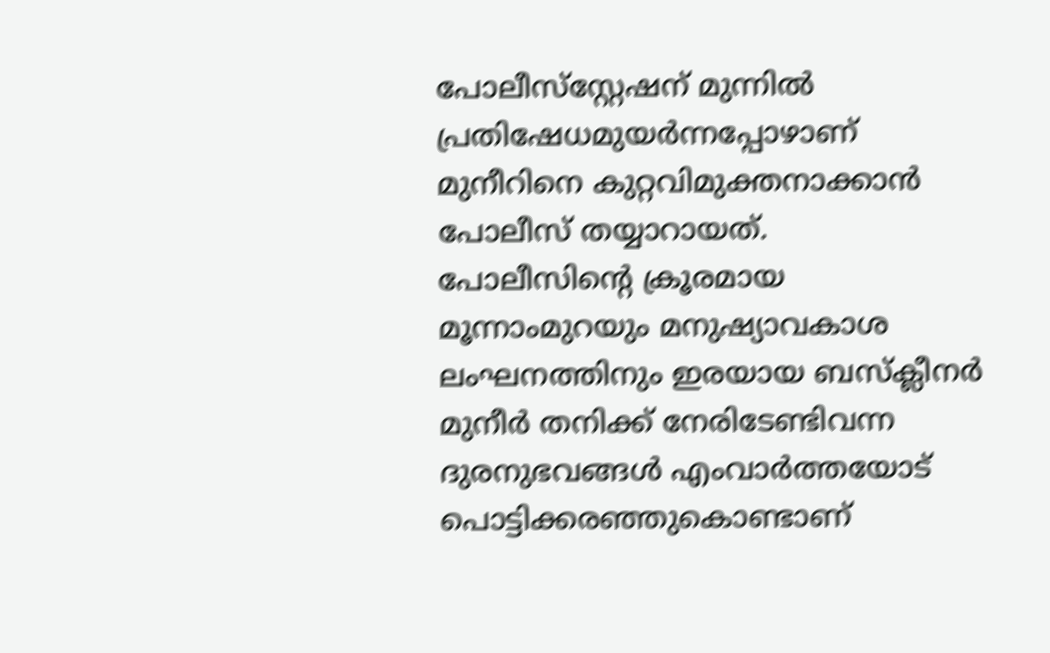പോലീസ്‌സ്റ്റേഷന്‌ മുന്നില്‍ പ്രതിഷേധമുയര്‍ന്നപ്പോഴാണ്‌ മുനീറിനെ കുറ്റവിമുക്തനാക്കാന്‍ പോലീസ്‌ തയ്യാറായത്‌.
പോലീസിന്റെ ക്രൂരമായ മൂന്നാംമുറയും മനുഷ്യാവകാശ ലംഘനത്തിനും ഇരയായ ബസ്‌ക്ലീനര്‍ മുനീര്‍ തനിക്ക്‌ നേരിടേണ്ടിവന്ന ദുരനുഭവങ്ങള്‍ എംവാര്‍ത്തയോട്‌ പൊട്ടിക്കരഞ്ഞുകൊണ്ടാണ്‌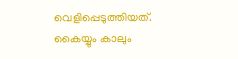വെളിപ്പെടുത്തിയത്‌.
കൈയ്യും കാലും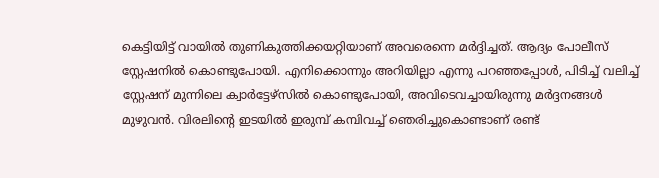കെട്ടിയിട്ട്‌ വായില്‍ തുണികുത്തിക്കയറ്റിയാണ്‌ അവരെന്നെ മര്‍ദ്ദിച്ചത്‌. ആദ്യം പോലീസ്‌ സ്റ്റേഷനില്‍ കൊണ്ടുപോയി. എനിക്കൊന്നും അറിയില്ലാ എന്നു പറഞ്ഞപ്പോള്‍, പിടിച്ച്‌ വലിച്ച്‌ സ്റ്റേഷന്‌ മുന്നിലെ ക്വാര്‍ട്ടേഴ്‌സില്‍ കൊണ്ടുപോയി, അവിടെവച്ചായിരുന്നു മര്‍ദ്ദനങ്ങള്‍ മുഴുവന്‍. വിരലിന്റെ ഇടയില്‍ ഇരുമ്പ്‌ കമ്പിവച്ച്‌ ഞെരിച്ചുകൊണ്ടാണ്‌ രണ്ട്‌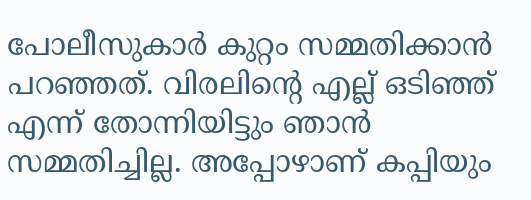പോലീസുകാര്‍ കുറ്റം സമ്മതിക്കാന്‍ പറഞ്ഞത്‌. വിരലിന്റെ എല്ല്‌ ഒടിഞ്ഞ്‌ എന്ന്‌ തോന്നിയിട്ടും ഞാന്‍ സമ്മതിച്ചില്ല. അപ്പോഴാണ്‌ കപ്പിയും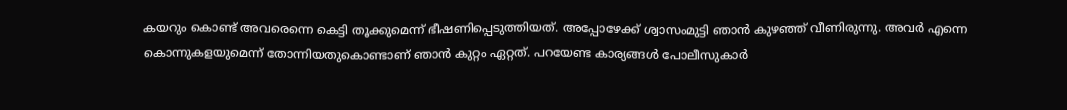കയറും കൊണ്ട്‌ അവരെന്നെ കെട്ടി തൂക്കുമെന്ന്‌ ഭീഷണിപ്പെടുത്തിയത്‌. അപ്പോഴേക്ക്‌ ശ്വാസംമുട്ടി ഞാന്‍ കുഴഞ്ഞ്‌ വീണിരുന്നു. അവര്‍ എന്നെ കൊന്നുകളയുമെന്ന്‌ തോന്നിയതുകൊണ്ടാണ്‌ ഞാന്‍ കുറ്റം ഏറ്റത്‌. പറയേണ്ട കാര്യങ്ങള്‍ പോലീസുകാര്‍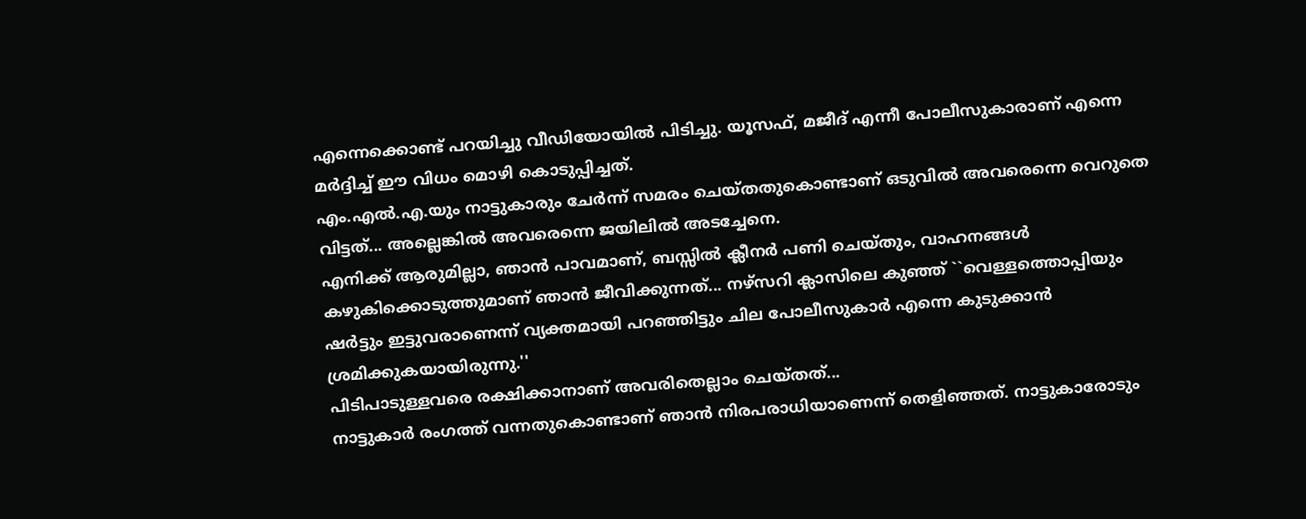എന്നെക്കൊണ്ട്‌ പറയിച്ചു വീഡിയോയില്‍ പിടിച്ചു. യൂസഫ്‌, മജീദ്‌ എന്നീ പോലീസുകാരാണ്‌ എന്നെ മര്‍ദ്ദിച്ച്‌ ഈ വിധം മൊഴി കൊടുപ്പിച്ചത്‌.
എം.എല്‍.എ.യും നാട്ടുകാരും ചേര്‍ന്ന്‌ സമരം ചെയ്‌തതുകൊണ്ടാണ്‌ ഒടുവില്‍ അവരെന്നെ വെറുതെ വിട്ടത്‌... അല്ലെങ്കില്‍ അവരെന്നെ ജയിലില്‍ അടച്ചേനെ.
എനിക്ക്‌ ആരുമില്ലാ, ഞാന്‍ പാവമാണ്‌, ബസ്സില്‍ ക്ലീനര്‍ പണി ചെയ്‌തും, വാഹനങ്ങള്‍ കഴുകിക്കൊടുത്തുമാണ്‌ ഞാന്‍ ജീവിക്കുന്നത്‌... നഴ്‌സറി ക്ലാസിലെ കുഞ്ഞ്‌ ``വെള്ളത്തൊപ്പിയും ഷര്‍ട്ടും ഇട്ടുവരാണെന്ന്‌ വ്യക്തമായി പറഞ്ഞിട്ടും ചില പോലീസുകാര്‍ എന്നെ കുടുക്കാന്‍ ശ്രമിക്കുകയായിരുന്നു.''
പിടിപാടുള്ളവരെ രക്ഷിക്കാനാണ്‌ അവരിതെല്ലാം ചെയ്‌തത്‌...
നാട്ടുകാര്‍ രംഗത്ത്‌ വന്നതുകൊണ്ടാണ്‌ ഞാന്‍ നിരപരാധിയാണെന്ന്‌ തെളിഞ്ഞത്‌. നാട്ടുകാരോടും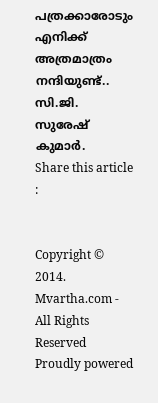പത്രക്കാരോടും എനിക്ക്‌ അത്രമാത്രം നന്ദിയുണ്ട്‌..
സി.ജി. സുരേഷ്‌ കുമാര്‍.
Share this article :


Copyright © 2014. Mvartha.com - All Rights Reserved
Proudly powered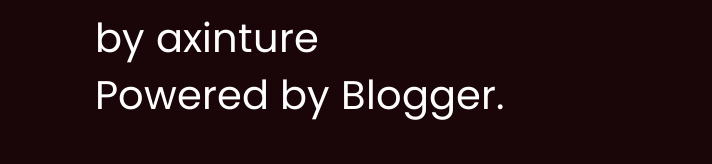by axinture
Powered by Blogger.